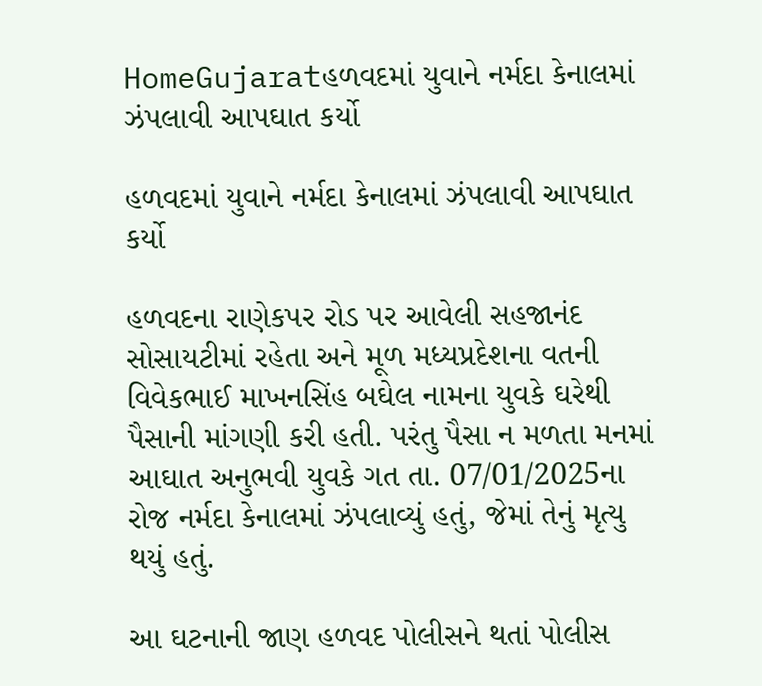HomeGujaratહળવદમાં યુવાને નર્મદા કેનાલમાં ઝંપલાવી આપઘાત કર્યો

હળવદમાં યુવાને નર્મદા કેનાલમાં ઝંપલાવી આપઘાત કર્યો

હળવદના રાણેકપર રોડ પર આવેલી સહજાનંદ સોસાયટીમાં રહેતા અને મૂળ મધ્યપ્રદેશના વતની વિવેકભાઈ માખનસિંહ બઘેલ નામના યુવકે ઘરેથી પૈસાની માંગણી કરી હતી. પરંતુ પૈસા ન મળતા મનમાં આઘાત અનુભવી યુવકે ગત તા. 07/01/2025ના રોજ નર્મદા કેનાલમાં ઝંપલાવ્યું હતું, જેમાં તેનું મૃત્યુ થયું હતું.

આ ઘટનાની જાણ હળવદ પોલીસને થતાં પોલીસ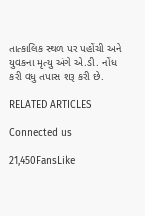તાત્કાલિક સ્થળ પર પહોંચી અને યુવકના મૃત્યુ અંગે એ.ડી. નોંધ કરી વધુ તપાસ શરૂ કરી છે.

RELATED ARTICLES

Connected us

21,450FansLike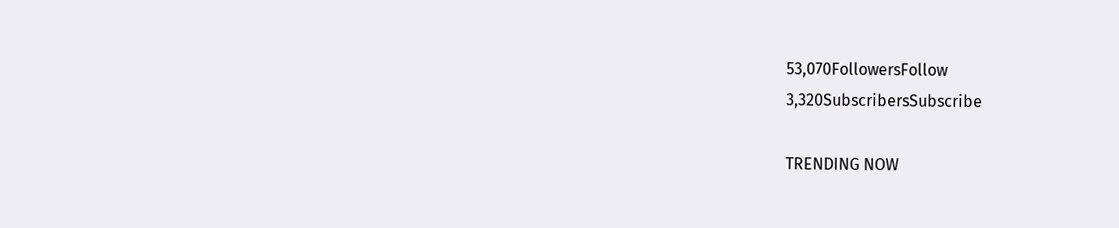53,070FollowersFollow
3,320SubscribersSubscribe

TRENDING NOW